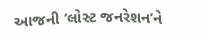આજની ‘લોસ્ટ જનરેશન’ને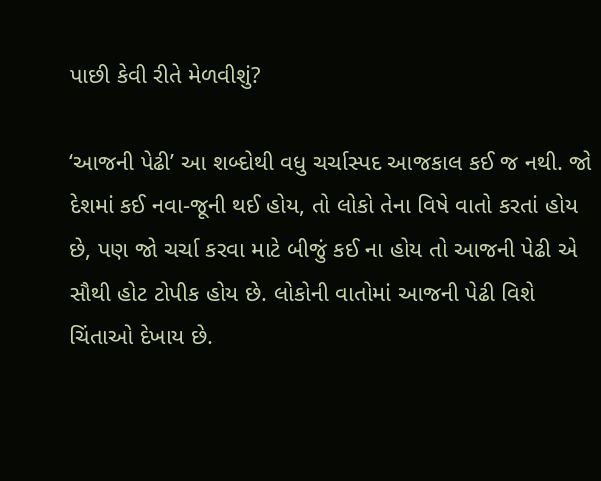પાછી કેવી રીતે મેળવીશું?

‘આજની પેઢી’ આ શબ્દોથી વધુ ચર્ચાસ્પદ આજકાલ કઈ જ નથી. જો દેશમાં કઈ નવા-જૂની થઈ હોય, તો લોકો તેના વિષે વાતો કરતાં હોય છે, પણ જો ચર્ચા કરવા માટે બીજું કઈ ના હોય તો આજની પેઢી એ સૌથી હોટ ટોપીક હોય છે. લોકોની વાતોમાં આજની પેઢી વિશે ચિંતાઓ દેખાય છે.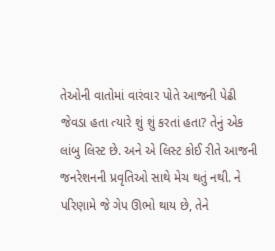તેઓની વાતોમાં વારંવાર પોતે આજની પેઢી જેવડા હતા ત્યારે શું શું કરતાં હતા? તેનું એક લાંબુ લિસ્ટ છે. અને એ લિસ્ટ કોઈ રીતે આજની જનરેશનની પ્રવૃતિઓ સાથે મેચ થતું નથી. ને પરિણામે જે ગેપ ઊભો થાય છે, તેને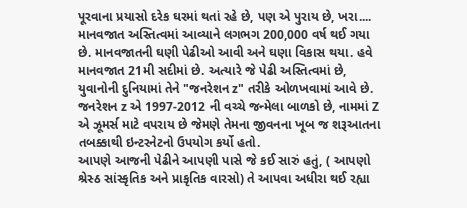પૂરવાના પ્રયાસો દરેક ઘરમાં થતાં રહે છે, પણ એ પુરાય છે, ખરા....
માનવજાત અસ્તિત્વમાં આવ્યાને લગભગ 200,000 વર્ષ થઈ ગયા છે. માનવજાતની ઘણી પેઢીઓ આવી અને ઘણા વિકાસ થયા. હવે માનવજાત 21મી સદીમાં છે. અત્યારે જે પેઢી અસ્તિત્વમાં છે, યુવાનોની દુનિયામાં તેને "જનરેશન z" તરીકે ઓળખવામાં આવે છે. જનરેશન z એ 1997-2012 ની વચ્ચે જન્મેલા બાળકો છે, નામમાં Z એ ઝૂમર્સ માટે વપરાય છે જેમણે તેમના જીવનના ખૂબ જ શરૂઆતના તબક્કાથી ઇન્ટરનેટનો ઉપયોગ કર્યો હતો.
આપણે આજની પેઢીને આપણી પાસે જે કઈ સારું હતું, ( આપણો શ્રેસ્ઠ સાંસ્કૃતિક અને પ્રાકૃતિક વારસો) તે આપવા અધીરા થઈ રહ્યા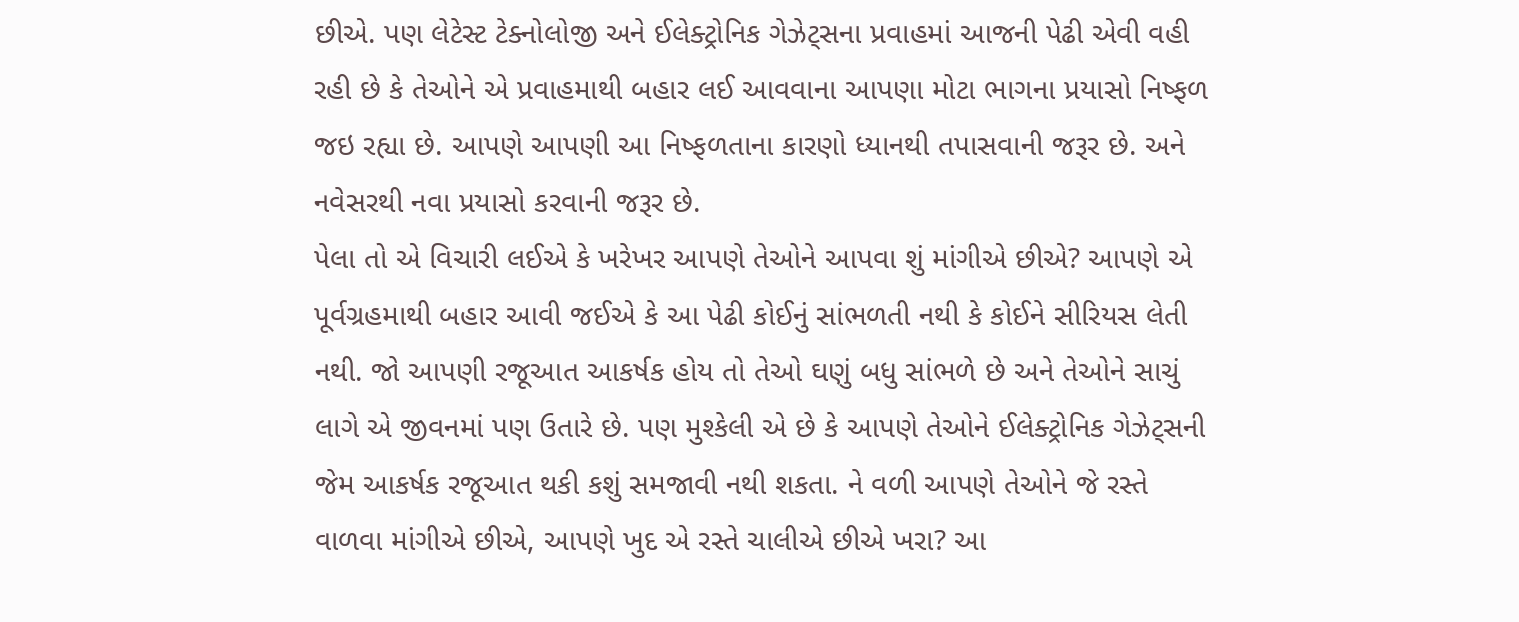છીએ. પણ લેટેસ્ટ ટેક્નોલોજી અને ઈલેક્ટ્રોનિક ગેઝેટ્સના પ્રવાહમાં આજની પેઢી એવી વહી રહી છે કે તેઓને એ પ્રવાહમાથી બહાર લઈ આવવાના આપણા મોટા ભાગના પ્રયાસો નિષ્ફળ જઇ રહ્યા છે. આપણે આપણી આ નિષ્ફળતાના કારણો ધ્યાનથી તપાસવાની જરૂર છે. અને નવેસરથી નવા પ્રયાસો કરવાની જરૂર છે.
પેલા તો એ વિચારી લઈએ કે ખરેખર આપણે તેઓને આપવા શું માંગીએ છીએ? આપણે એ પૂર્વગ્રહમાથી બહાર આવી જઈએ કે આ પેઢી કોઈનું સાંભળતી નથી કે કોઈને સીરિયસ લેતી નથી. જો આપણી રજૂઆત આકર્ષક હોય તો તેઓ ઘણું બધુ સાંભળે છે અને તેઓને સાચું લાગે એ જીવનમાં પણ ઉતારે છે. પણ મુશ્કેલી એ છે કે આપણે તેઓને ઈલેક્ટ્રોનિક ગેઝેટ્સની જેમ આકર્ષક રજૂઆત થકી કશું સમજાવી નથી શકતા. ને વળી આપણે તેઓને જે રસ્તે વાળવા માંગીએ છીએ, આપણે ખુદ એ રસ્તે ચાલીએ છીએ ખરા? આ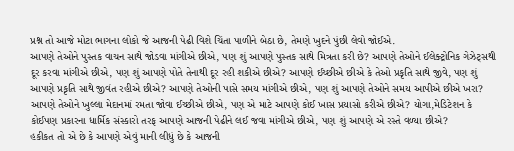પ્રશ્ન તો આજે મોટા ભાગના લોકો જે આજની પેઢી વિશે ચિંતા પાળીને બેઠા છે, તેમણે ખુદને પુંછી લેવો જોઈએ.
આપણે તેઓને પુસ્તક વાચન સાથે જોડવા માંગીએ છીએ, પણ શું આપણે પુસ્તક સાથે મિત્રતા કરી છે? આપણે તેઓને ઈલેક્ટ્રોનિક ગેઝેટ્સથી દૂર કરવા માંગીએ છીએ, પણ શું આપણે પોતે તેનાથી દૂર રહી શકીએ છીએ? આપણે ઈચ્છીએ છીએ કે તેઓ પ્રકૃતિ સાથે જીવે, પણ શું આપણે પ્રકૃતિ સાથે જીવંત રહીએ છીએ? આપણે તેઓની પાસે સમય માંગીએ છીએ, પણ શું આપણે તેઓને સમય આપીએ છીએ ખરા? આપણે તેઓને ખુલ્લા મેદાનમાં રમતા જોવા ઈચ્છીએ છીએ, પણ એ માટે આપણે કોઈ ખાસ પ્રયાસો કરીએ છીએ? યોગા,મેડિટેશન કે કોઈપણ પ્રકારના ધાર્મિક સંસ્કારો તરફ આપણે આજની પેઢીને લઈ જવા માંગીએ છીએ, પણ શું આપણે એ રસ્તે વળ્યા છીએ?
હકીકત તો એ છે કે આપણે એવું માની લીધું છે કે આજની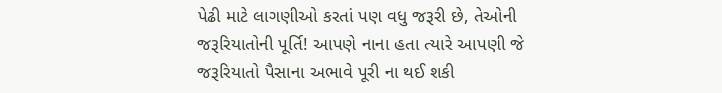પેઢી માટે લાગણીઓ કરતાં પણ વધુ જરૂરી છે, તેઓની જરૂરિયાતોની પૂર્તિ! આપણે નાના હતા ત્યારે આપણી જે જરૂરિયાતો પૈસાના અભાવે પૂરી ના થઈ શકી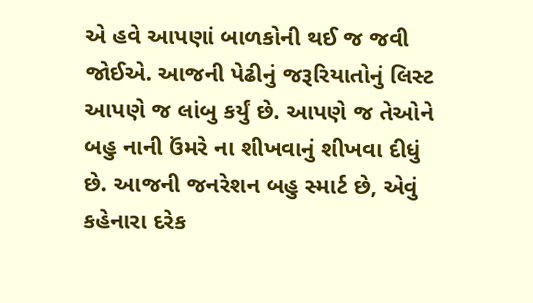એ હવે આપણાં બાળકોની થઈ જ જવી જોઈએ. આજની પેઢીનું જરૂરિયાતોનું લિસ્ટ આપણે જ લાંબુ કર્યું છે. આપણે જ તેઓને બહુ નાની ઉંમરે ના શીખવાનું શીખવા દીધું છે. આજની જનરેશન બહુ સ્માર્ટ છે, એવું કહેનારા દરેક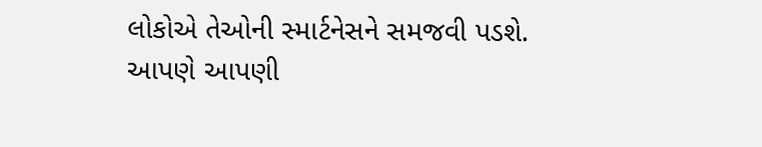લોકોએ તેઓની સ્માર્ટનેસને સમજવી પડશે.
આપણે આપણી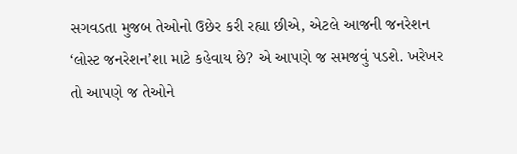સગવડતા મુજબ તેઓનો ઉછેર કરી રહ્યા છીએ, એટલે આજની જનરેશન ‘લોસ્ટ જનરેશન’શા માટે કહેવાય છે? એ આપણે જ સમજવું પડશે. ખરેખર તો આપણે જ તેઓને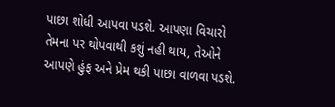પાછા શોધી આપવા પડશે. આપણા વિચારો તેમના પર થોપવાથી કશું નહી થાય, તેઓને આપણે હુંફ અને પ્રેમ થકી પાછા વાળવા પડશે.